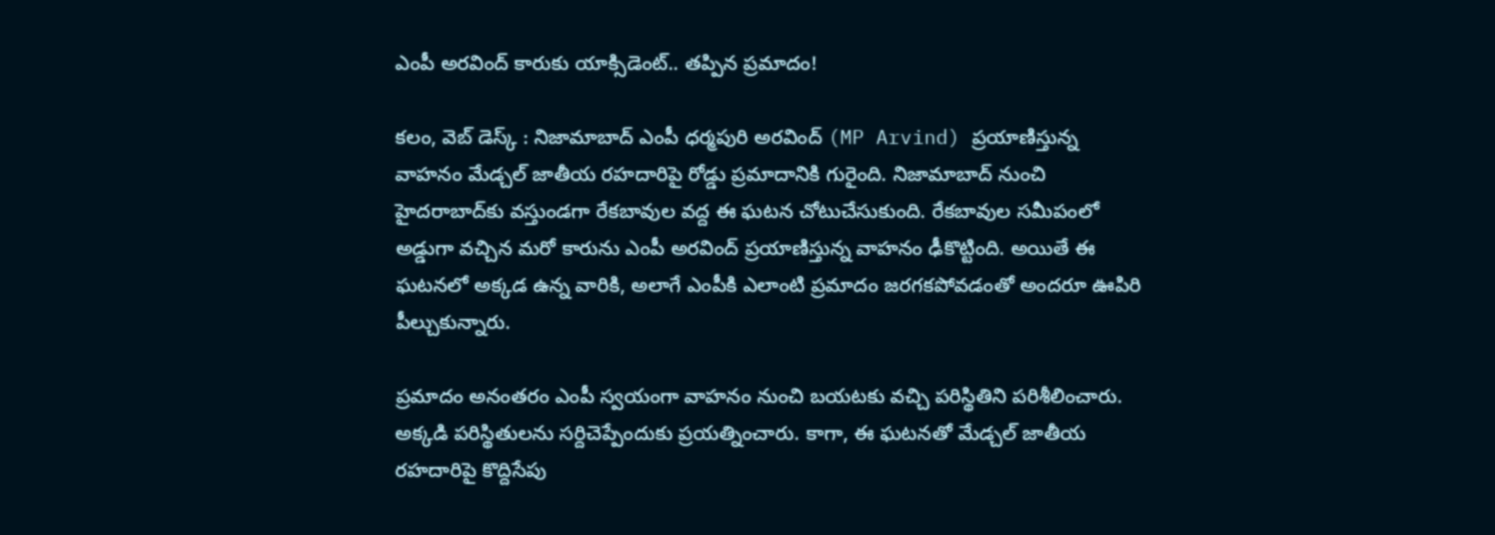ఎంపీ అరవింద్ కారుకు యాక్సిడెంట్.. తప్పిన ప్రమాదం!

కలం, వెబ్ డెస్క్ : నిజామాబాద్ ఎంపీ ధర్మపురి అరవింద్ (MP Arvind) ప్రయాణిస్తున్న వాహనం మేడ్చల్ జాతీయ రహదారిపై రోడ్డు ప్రమాదానికి గురైంది. నిజామాబాద్‌ నుంచి హైదరాబాద్‌కు వస్తుండగా రేకబావుల వద్ద ఈ ఘటన చోటుచేసుకుంది. రేకబావుల సమీపంలో అడ్డుగా వచ్చిన మరో కారును ఎంపీ అరవింద్‌ ప్రయాణిస్తున్న వాహనం ఢీకొట్టింది. అయితే ఈ ఘటనలో అక్కడ ఉన్న వారికి, అలాగే ఎంపీకి ఎలాంటి ప్రమాదం జరగకపోవడంతో అందరూ ఊపిరి పీల్చుకున్నారు.

ప్రమాదం అనంతరం ఎంపీ స్వయంగా వాహనం నుంచి బయటకు వచ్చి పరిస్థితిని పరిశీలించారు. అక్కడి పరిస్థితులను సర్దిచెప్పేందుకు ప్రయత్నించారు. కాగా, ఈ ఘటనతో మేడ్చల్‌ జాతీయ రహదారిపై కొద్దిసేపు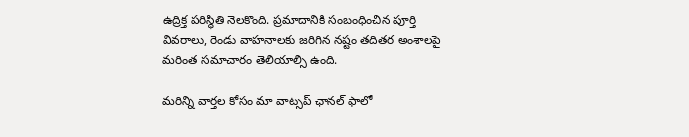ఉద్రిక్త పరిస్థితి నెలకొంది. ప్రమాదానికి సంబంధించిన పూర్తి వివరాలు, రెండు వాహనాలకు జరిగిన నష్టం తదితర అంశాలపై మరింత సమాచారం తెలియాల్సి ఉంది.

మ‌రిన్ని వార్త‌ల కోసం మా వాట్స‌ప్ ఛాన‌ల్ ఫాలో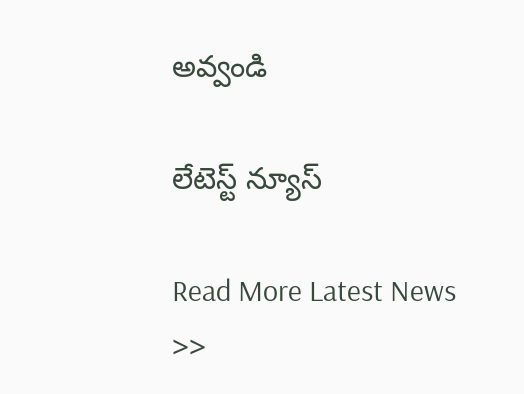అవ్వండి

లేటెస్ట్ న్యూస్‌

Read More Latest News >>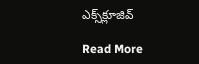ఎక్స్‌క్లూజివ్‌

Read More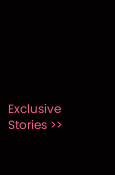Exclusive Stories >>